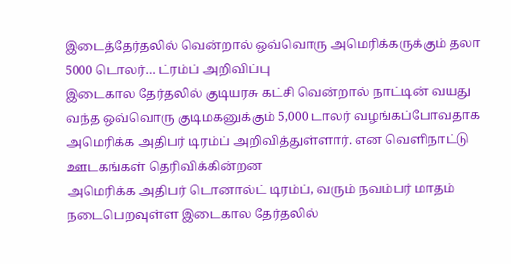இடைத்தேர்தலில் வென்றால் ஒவ்வொரு அமெரிக்கருக்கும் தலா 5000 டொலர்… ட்ரம்ப் அறிவிப்பு
இடைகால தேர்தலில் குடியரசு கட்சி வென்றால் நாட்டின் வயது வந்த ஒவ்வொரு குடிமகனுக்கும் 5,000 டாலர் வழங்கப்போவதாக அமெரிக்க அதிபர் டிரம்ப் அறிவித்துள்ளார். என வெளிநாட்டு ஊடகங்கள் தெரிவிக்கின்றன
அமெரிக்க அதிபர் டொனால்ட் டிரம்ப், வரும் நவம்பர் மாதம் நடைபெறவுள்ள இடைகால தேர்தலில்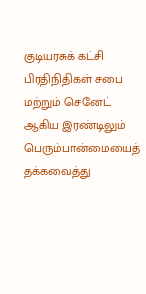குடியரசுக் கட்சி பிரதிநிதிகள் சபை மற்றும் செனேட் ஆகிய இரண்டிலும் பெரும்பான்மையைத் தக்கவைத்து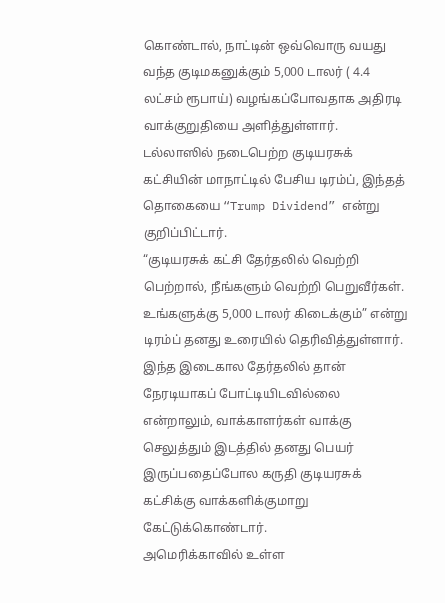கொண்டால், நாட்டின் ஒவ்வொரு வயது வந்த குடிமகனுக்கும் 5,000 டாலர் ( 4.4 லட்சம் ரூபாய்) வழங்கப்போவதாக அதிரடி வாக்குறுதியை அளித்துள்ளார்.
டல்லாஸில் நடைபெற்ற குடியரசுக் கட்சியின் மாநாட்டில் பேசிய டிரம்ப், இந்தத் தொகையை “Trump Dividend” என்று குறிப்பிட்டார்.
“குடியரசுக் கட்சி தேர்தலில் வெற்றி பெற்றால், நீங்களும் வெற்றி பெறுவீர்கள். உங்களுக்கு 5,000 டாலர் கிடைக்கும்” என்று டிரம்ப் தனது உரையில் தெரிவித்துள்ளார்.
இந்த இடைகால தேர்தலில் தான் நேரடியாகப் போட்டியிடவில்லை என்றாலும், வாக்காளர்கள் வாக்கு செலுத்தும் இடத்தில் தனது பெயர் இருப்பதைப்போல கருதி குடியரசுக் கட்சிக்கு வாக்களிக்குமாறு கேட்டுக்கொண்டார்.
அமெரிக்காவில் உள்ள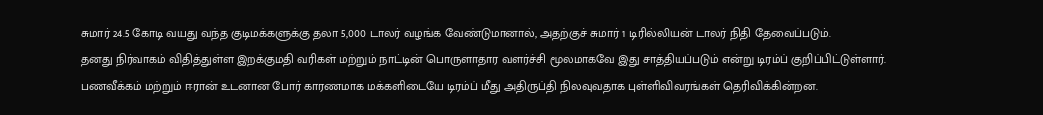சுமார் 24.5 கோடி வயது வந்த குடிமக்களுக்கு தலா 5,000 டாலர் வழங்க வேண்டுமானால், அதற்குச் சுமார் 1 டிரில்லியன் டாலர் நிதி தேவைப்படும்.
தனது நிர்வாகம் விதித்துள்ள இறக்குமதி வரிகள் மற்றும் நாட்டின் பொருளாதார வளர்ச்சி மூலமாகவே இது சாத்தியப்படும் என்று டிரம்ப் குறிப்பிட்டுள்ளார்.
பணவீக்கம் மற்றும் ஈரான் உடனான போர் காரணமாக மக்களிடையே டிரம்ப் மீது அதிருப்தி நிலவுவதாக புள்ளிவிவரங்கள் தெரிவிக்கின்றன.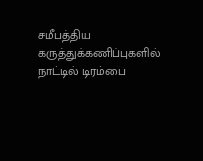சமீபத்திய கருத்துக்கணிப்புகளில் நாட்டில் டிரம்பை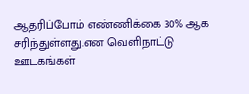ஆதரிப்போம் எண்ணிக்கை 30% ஆக சரிந்துள்ளது.என வெளிநாட்டு ஊடகங்கள்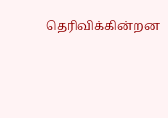தெரிவிக்கின்றன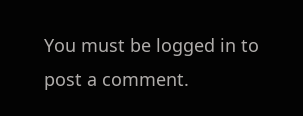You must be logged in to post a comment.